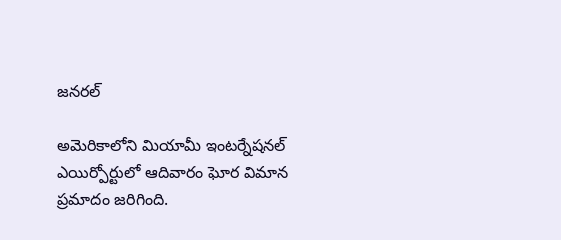జనరల్

అమెరికాలోని మియామీ ఇంటర్నేషనల్ ఎయిర్పోర్టులో ఆదివారం ఘోర విమాన ప్రమాదం జరిగింది.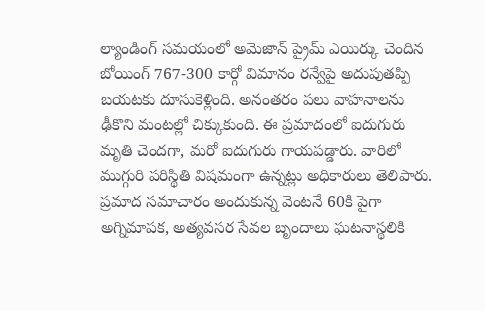ల్యాండింగ్ సమయంలో అమెజాన్ ప్రైమ్ ఎయిర్కు చెందిన బోయింగ్ 767-300 కార్గో విమానం రన్వేపై అదుపుతప్పి బయటకు దూసుకెళ్లింది. అనంతరం పలు వాహనాలను ఢీకొని మంటల్లో చిక్కుకుంది. ఈ ప్రమాదంలో ఐదుగురు మృతి చెందగా, మరో ఐదుగురు గాయపడ్డారు. వారిలో ముగ్గురి పరిస్థితి విషమంగా ఉన్నట్లు అధికారులు తెలిపారు.
ప్రమాద సమాచారం అందుకున్న వెంటనే 60కి పైగా అగ్నిమాపక, అత్యవసర సేవల బృందాలు ఘటనాస్థలికి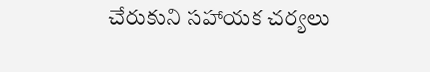చేరుకుని సహాయక చర్యలు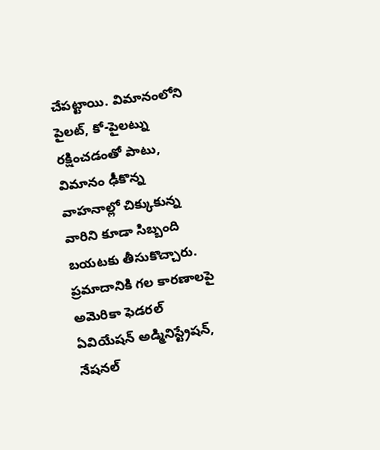చేపట్టాయి. విమానంలోని పైలట్, కో-పైలట్ను రక్షించడంతో పాటు, విమానం ఢీకొన్న వాహనాల్లో చిక్కుకున్న వారిని కూడా సిబ్బంది బయటకు తీసుకొచ్చారు. ప్రమాదానికి గల కారణాలపై అమెరికా ఫెడరల్ ఏవియేషన్ అడ్మినిస్ట్రేషన్, నేషనల్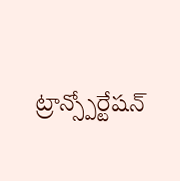ట్రాన్స్పోర్టేషన్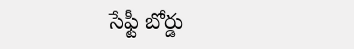సేఫ్టీ బోర్డు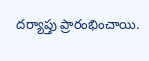దర్యాప్తు ప్రారంభించాయి.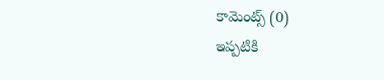కామెంట్స్ (0)
ఇప్పటికి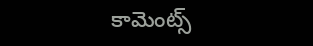కామెంట్స్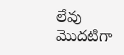లేవు
మొదటిగా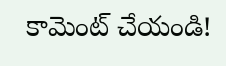కామెంట్ చేయండి!